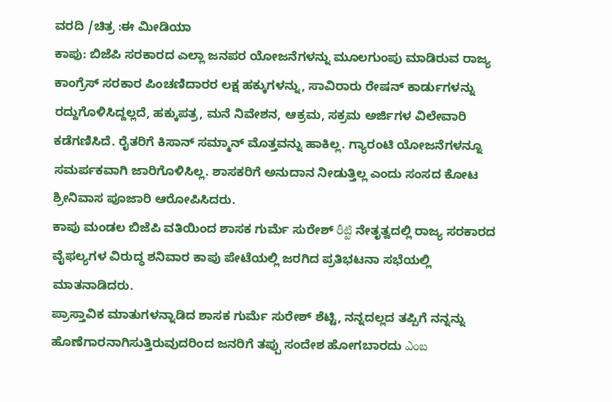ವರದಿ /ಚಿತ್ರ :ಈ ಮೀಡಿಯಾ
ಕಾಪು: ಬಿಜೆಪಿ ಸರಕಾರದ ಎಲ್ಲಾ ಜನಪರ ಯೋಜನೆಗಳನ್ನು ಮೂಲಗುಂಪು ಮಾಡಿರುವ ರಾಜ್ಯ ಕಾಂಗ್ರೆಸ್ ಸರಕಾರ ಪಿಂಚಣಿದಾರರ ಲಕ್ಷ ಹಕ್ಕುಗಳನ್ನು, ಸಾವಿರಾರು ರೇಷನ್ ಕಾರ್ಡುಗಳನ್ನು ರದ್ದುಗೊಳಿಸಿದ್ದಲ್ಲದೆ, ಹಕ್ಕುಪತ್ರ, ಮನೆ ನಿವೇಶನ, ಆಕ್ರಮ, ಸಕ್ರಮ ಅರ್ಜಿಗಳ ವಿಲೇವಾರಿ ಕಡೆಗಣಿಸಿದೆ. ರೈತರಿಗೆ ಕಿಸಾನ್ ಸಮ್ಮಾನ್ ಮೊತ್ತವನ್ನು ಹಾಕಿಲ್ಲ. ಗ್ಯಾರಂಟಿ ಯೋಜನೆಗಳನ್ನೂ ಸಮರ್ಪಕವಾಗಿ ಜಾರಿಗೊಳಿಸಿಲ್ಲ. ಶಾಸಕರಿಗೆ ಅನುದಾನ ನೀಡುತ್ತಿಲ್ಲ ಎಂದು ಸಂಸದ ಕೋಟ ಶ್ರೀನಿವಾಸ ಪೂಜಾರಿ ಆರೋಪಿಸಿದರು.
ಕಾಪು ಮಂಡಲ ಬಿಜೆಪಿ ವತಿಯಿಂದ ಶಾಸಕ ಗುರ್ಮೆ ಸುರೇಶ್ రీట్టి ನೇತೃತ್ವದಲ್ಲಿ ರಾಜ್ಯ ಸರಕಾರದ ವೈಫಲ್ಯಗಳ ವಿರುದ್ಧ ಶನಿವಾರ ಕಾಪು ಪೇಟೆಯಲ್ಲಿ ಜರಗಿದ ಪ್ರತಿಭಟನಾ ಸಭೆಯಲ್ಲಿ ಮಾತನಾಡಿದರು.
ಪ್ರಾಸ್ತಾವಿಕ ಮಾತುಗಳನ್ನಾಡಿದ ಶಾಸಕ ಗುರ್ಮೆ ಸುರೇಶ್ ಶೆಟ್ಟಿ, ನನ್ನದಲ್ಲದ ತಪ್ಪಿಗೆ ನನ್ನನ್ನು ಹೊಣೆಗಾರನಾಗಿಸುತ್ತಿರುವುದರಿಂದ ಜನರಿಗೆ ತಪ್ಪು ಸಂದೇಶ ಹೋಗಬಾರದು ఎంబ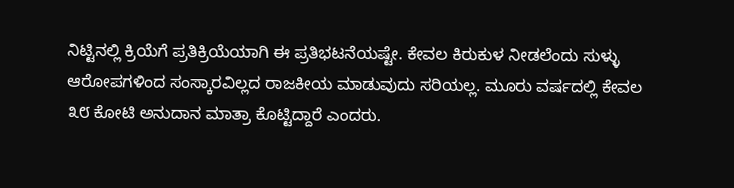ನಿಟ್ಟಿನಲ್ಲಿ ಕ್ರಿಯೆಗೆ ಪ್ರತಿಕ್ರಿಯೆಯಾಗಿ ಈ ಪ್ರತಿಭಟನೆಯಷ್ಟೇ. ಕೇವಲ ಕಿರುಕುಳ ನೀಡಲೆಂದು ಸುಳ್ಳು ಆರೋಪಗಳಿಂದ ಸಂಸ್ಕಾರವಿಲ್ಲದ ರಾಜಕೀಯ ಮಾಡುವುದು ಸರಿಯಲ್ಲ. ಮೂರು ವರ್ಷದಲ್ಲಿ ಕೇವಲ ೩೮ ಕೋಟಿ ಅನುದಾನ ಮಾತ್ರಾ ಕೊಟ್ಟಿದ್ದಾರೆ ಎಂದರು.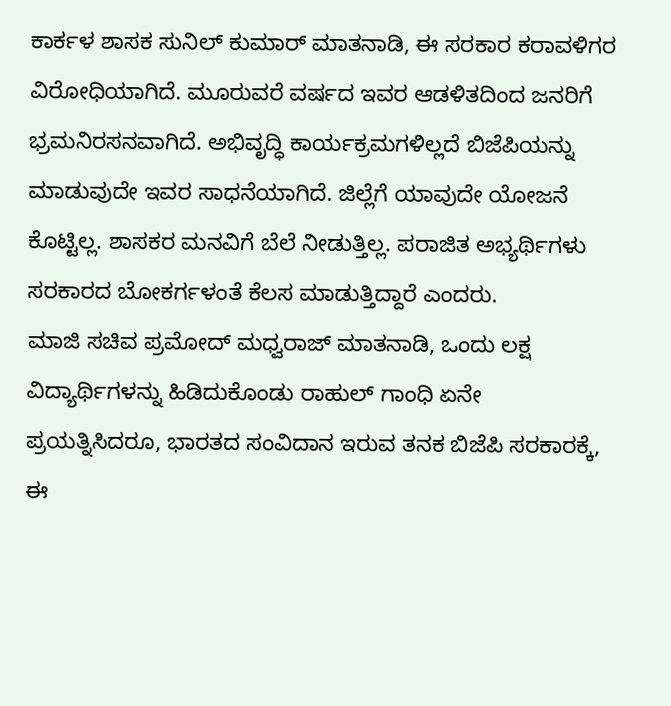ಕಾರ್ಕಳ ಶಾಸಕ ಸುನಿಲ್ ಕುಮಾರ್ ಮಾತನಾಡಿ, ಈ ಸರಕಾರ ಕರಾವಳಿಗರ ವಿರೋಧಿಯಾಗಿದೆ. ಮೂರುವರೆ ವರ್ಷದ ಇವರ ಆಡಳಿತದಿಂದ ಜನರಿಗೆ ಭ್ರಮನಿರಸನವಾಗಿದೆ. ಅಭಿವೃದ್ಧಿ ಕಾರ್ಯಕ್ರಮಗಳಿಲ್ಲದೆ ಬಿಜೆಪಿಯನ್ನು ಮಾಡುವುದೇ ಇವರ ಸಾಧನೆಯಾಗಿದೆ. ಜಿಲ್ಲೆಗೆ ಯಾವುದೇ ಯೋಜನೆ ಕೊಟ್ಟಿಲ್ಲ. ಶಾಸಕರ ಮನವಿಗೆ ಬೆಲೆ ನೀಡುತ್ತಿಲ್ಲ. ಪರಾಜಿತ ಅಭ್ಯರ್ಥಿಗಳು ಸರಕಾರದ ಬೋಕರ್ಗಳಂತೆ ಕೆಲಸ ಮಾಡುತ್ತಿದ್ದಾರೆ ಎಂದರು.
ಮಾಜಿ ಸಚಿವ ಪ್ರಮೋದ್ ಮಧ್ವರಾಜ್ ಮಾತನಾಡಿ, ಒಂದು ಲಕ್ಷ ವಿದ್ಯಾರ್ಥಿಗಳನ್ನು ಹಿಡಿದುಕೊಂಡು ರಾಹುಲ್ ಗಾಂಧಿ ಏನೇ ಪ್ರಯತ್ನಿಸಿದರೂ, ಭಾರತದ ಸಂವಿದಾನ ಇರುವ ತನಕ ಬಿಜೆಪಿ ಸರಕಾರಕ್ಕೆ, ಈ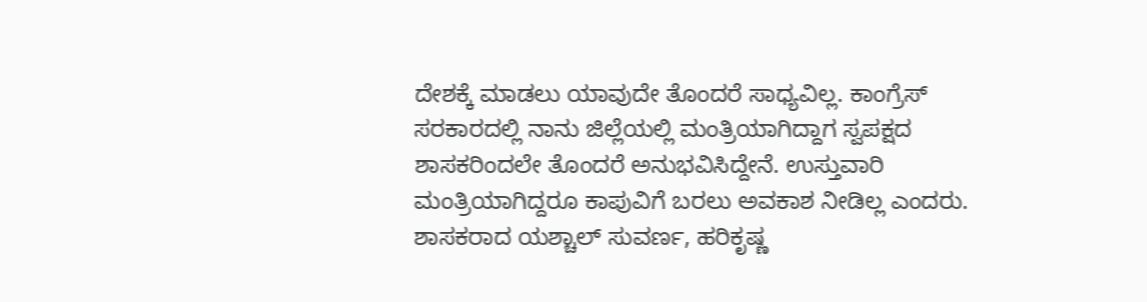ದೇಶಕ್ಕೆ ಮಾಡಲು ಯಾವುದೇ ತೊಂದರೆ ಸಾಧ್ಯವಿಲ್ಲ. ಕಾಂಗ್ರೆಸ್ ಸರಕಾರದಲ್ಲಿ ನಾನು ಜಿಲ್ಲೆಯಲ್ಲಿ ಮಂತ್ರಿಯಾಗಿದ್ದಾಗ ಸ್ವಪಕ್ಷದ ಶಾಸಕರಿಂದಲೇ ತೊಂದರೆ ಅನುಭವಿಸಿದ್ದೇನೆ. ಉಸ್ತುವಾರಿ ಮಂತ್ರಿಯಾಗಿದ್ದರೂ ಕಾಪುವಿಗೆ ಬರಲು ಅವಕಾಶ ನೀಡಿಲ್ಲ ಎಂದರು.
ಶಾಸಕರಾದ ಯಶ್ಚಾಲ್ ಸುವರ್ಣ, ಹರಿಕೃಷ್ಣ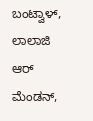ಬಂಟ್ವಾಳ್, ಲಾಲಾಜಿ ಆರ್ ಮೆಂಡನ್,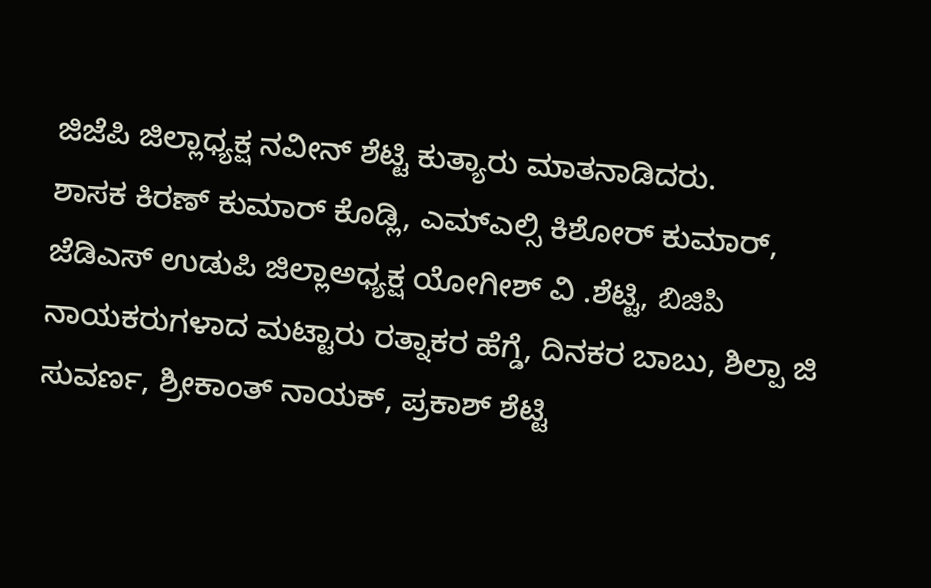ಜಿಜೆಪಿ ಜಿಲ್ಲಾಧ್ಯಕ್ಷ ನವೀನ್ ಶೆಟ್ಟಿ ಕುತ್ಯಾರು ಮಾತನಾಡಿದರು.
ಶಾಸಕ ಕಿರಣ್ ಕುಮಾರ್ ಕೊಡ್ಲಿ, ಎಮ್ಎಲ್ಸಿ ಕಿಶೋರ್ ಕುಮಾರ್, ಜೆಡಿಎಸ್ ಉಡುಪಿ ಜಿಲ್ಲಾಅಧ್ಯಕ್ಷ ಯೋಗೀಶ್ ವಿ .ಶೆಟ್ಟಿ, బిజిపి ನಾಯಕರುಗಳಾದ ಮಟ್ಟಾರು ರತ್ನಾಕರ ಹೆಗ್ಡೆ, ದಿನಕರ ಬಾಬು, ಶಿಲ್ಪಾ ಜಿ ಸುವರ್ಣ, ಶ್ರೀಕಾಂತ್ ನಾಯಕ್, ಪ್ರಕಾಶ್ ಶೆಟ್ಟಿ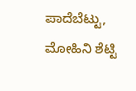ಪಾದೆಬೆಟ್ಟು, ಮೋಹಿನಿ ಶೆಟ್ಟಿ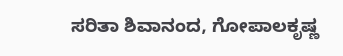ಸರಿತಾ ಶಿವಾನಂದ, ಗೋಪಾಲಕೃಷ್ಣ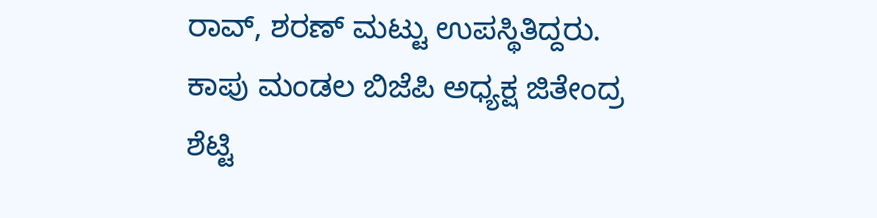ರಾವ್, ಶರಣ್ ಮಟ್ಟು ಉಪಸ್ಥಿತಿದ್ದರು.
ಕಾಪು ಮಂಡಲ ಬಿಜೆಪಿ ಅಧ್ಯಕ್ಷ ಜಿತೇಂದ್ರ ಶೆಟ್ಟಿ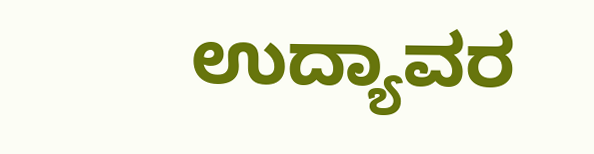ಉದ್ಯಾವರ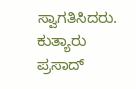ಸ್ವಾಗತಿಸಿದರು. ಕುತ್ಯಾರು ಪ್ರಸಾದ್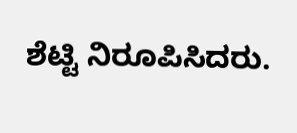ಶೆಟ್ಟಿ ನಿರೂಪಿಸಿದರು.